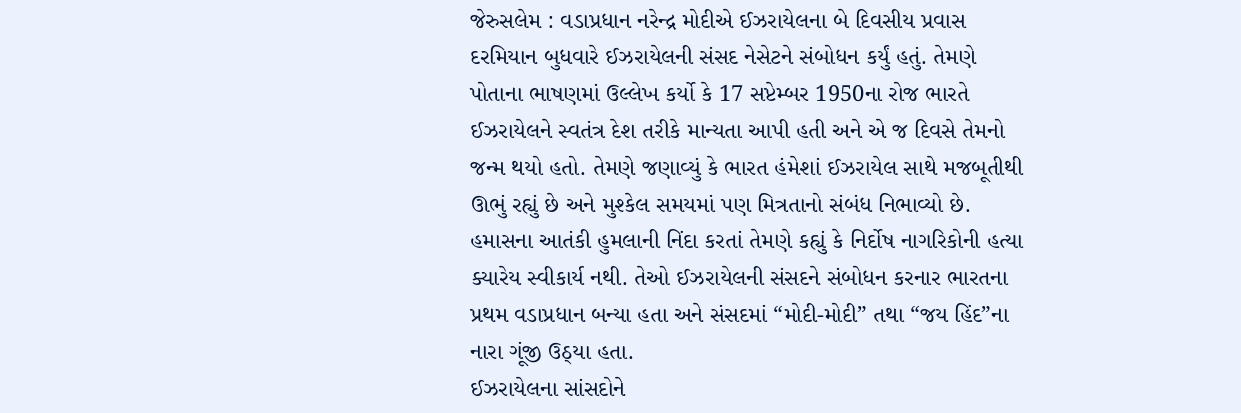જેરુસલેમ : વડાપ્રધાન નરેન્દ્ર મોદીએ ઈઝરાયેલના બે દિવસીય પ્રવાસ દરમિયાન બુધવારે ઈઝરાયેલની સંસદ નેસેટને સંબોધન કર્યું હતું. તેમણે પોતાના ભાષણમાં ઉલ્લેખ કર્યો કે 17 સપ્ટેમ્બર 1950ના રોજ ભારતે ઈઝરાયેલને સ્વતંત્ર દેશ તરીકે માન્યતા આપી હતી અને એ જ દિવસે તેમનો જન્મ થયો હતો. તેમણે જણાવ્યું કે ભારત હંમેશાં ઈઝરાયેલ સાથે મજબૂતીથી ઊભું રહ્યું છે અને મુશ્કેલ સમયમાં પણ મિત્રતાનો સંબંધ નિભાવ્યો છે. હમાસના આતંકી હુમલાની નિંદા કરતાં તેમણે કહ્યું કે નિર્દોષ નાગરિકોની હત્યા ક્યારેય સ્વીકાર્ય નથી. તેઓ ઈઝરાયેલની સંસદને સંબોધન કરનાર ભારતના પ્રથમ વડાપ્રધાન બન્યા હતા અને સંસદમાં “મોદી-મોદી” તથા “જય હિંદ”ના નારા ગૂંજી ઉઠ્યા હતા.
ઈઝરાયેલના સાંસદોને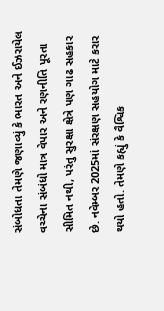સંબોધતા તેમણે જણાવ્યું કે ભારત અને ઈઝરાયેલ વચ્ચેના સંબંધો માત્ર વેપાર અને રણનીતિ પૂરતા સીમિત નથી, પરંતુ સુરક્ષા ક્ષેત્રે પણ ગાઢ સહકાર છે. નવેમ્બર 2025માં સંરક્ષણ સહયોગ માટે કરાર થયો હતો. તેમણે કહ્યું કે વૈશ્વિક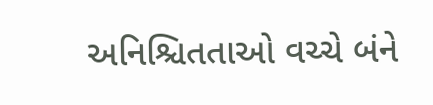અનિશ્ચિતતાઓ વચ્ચે બંને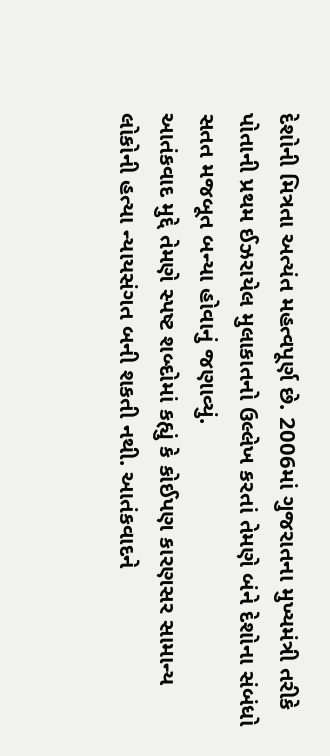દેશોની મિત્રતા અત્યંત મહત્વપૂર્ણ છે. 2006માં ગુજરાતના મુખ્યમંત્રી તરીકે પોતાની પ્રથમ ઈઝરાયેલ મુલાકાતનો ઉલ્લેખ કરતાં તેમણે બંને દેશોના સંબંધો સતત મજબૂત બન્યા હોવાનું જણાવ્યું.
આતંકવાદ મુદ્દે તેમણે સ્પષ્ટ શબ્દોમાં કહ્યું કે કોઈપણ કારણસર સામાન્ય લોકોની હત્યા ન્યાયસંગત બની શકતી નથી. આતંકવાદને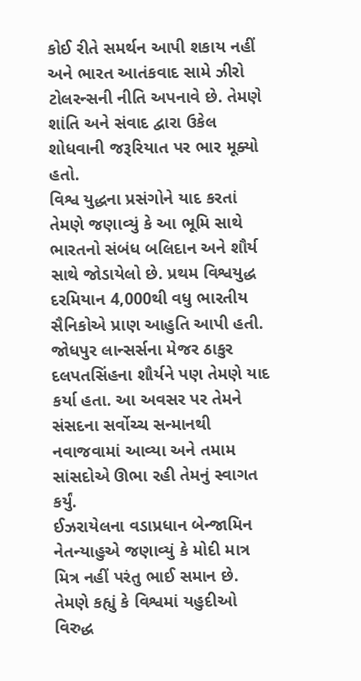કોઈ રીતે સમર્થન આપી શકાય નહીં અને ભારત આતંકવાદ સામે ઝીરો ટોલરન્સની નીતિ અપનાવે છે. તેમણે શાંતિ અને સંવાદ દ્વારા ઉકેલ શોધવાની જરૂરિયાત પર ભાર મૂક્યો હતો.
વિશ્વ યુદ્ધના પ્રસંગોને યાદ કરતાં તેમણે જણાવ્યું કે આ ભૂમિ સાથે ભારતનો સંબંધ બલિદાન અને શૌર્ય સાથે જોડાયેલો છે. પ્રથમ વિશ્વયુદ્ધ દરમિયાન 4,000થી વધુ ભારતીય સૈનિકોએ પ્રાણ આહુતિ આપી હતી. જોધપુર લાન્સર્સના મેજર ઠાકુર દલપતસિંહના શૌર્યને પણ તેમણે યાદ કર્યા હતા. આ અવસર પર તેમને સંસદના સર્વોચ્ચ સન્માનથી નવાજવામાં આવ્યા અને તમામ સાંસદોએ ઊભા રહી તેમનું સ્વાગત કર્યું.
ઈઝરાયેલના વડાપ્રધાન બેન્જામિન નેતન્યાહુએ જણાવ્યું કે મોદી માત્ર મિત્ર નહીં પરંતુ ભાઈ સમાન છે. તેમણે કહ્યું કે વિશ્વમાં યહુદીઓ વિરુદ્ધ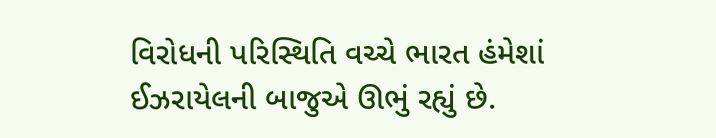વિરોધની પરિસ્થિતિ વચ્ચે ભારત હંમેશાં ઈઝરાયેલની બાજુએ ઊભું રહ્યું છે.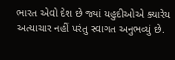ભારત એવો દેશ છે જ્યાં યહુદીઓએ ક્યારેય અત્યાચાર નહીં પરંતુ સ્વાગત અનુભવ્યું છે.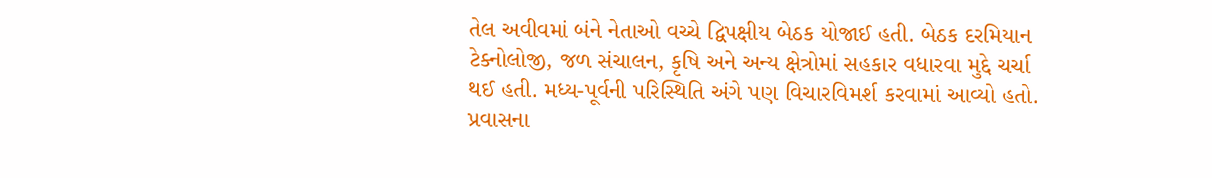તેલ અવીવમાં બંને નેતાઓ વચ્ચે દ્વિપક્ષીય બેઠક યોજાઈ હતી. બેઠક દરમિયાન ટેક્નોલોજી, જળ સંચાલન, કૃષિ અને અન્ય ક્ષેત્રોમાં સહકાર વધારવા મુદ્દે ચર્ચા થઈ હતી. મધ્ય-પૂર્વની પરિસ્થિતિ અંગે પણ વિચારવિમર્શ કરવામાં આવ્યો હતો.
પ્રવાસના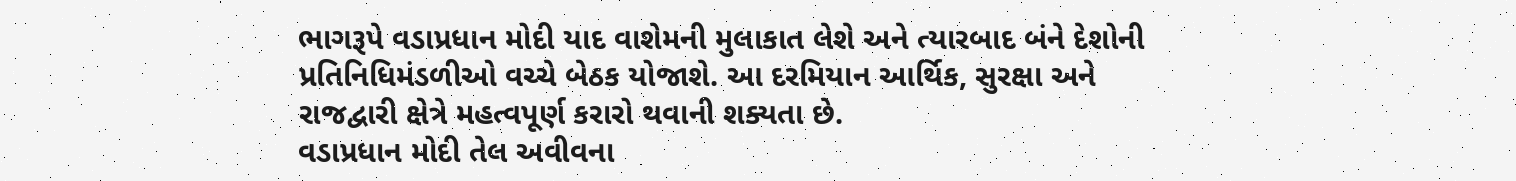ભાગરૂપે વડાપ્રધાન મોદી યાદ વાશેમની મુલાકાત લેશે અને ત્યારબાદ બંને દેશોની પ્રતિનિધિમંડળીઓ વચ્ચે બેઠક યોજાશે. આ દરમિયાન આર્થિક, સુરક્ષા અને રાજદ્વારી ક્ષેત્રે મહત્વપૂર્ણ કરારો થવાની શક્યતા છે.
વડાપ્રધાન મોદી તેલ અવીવના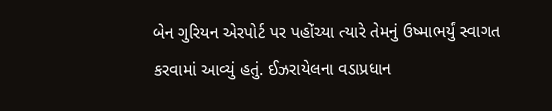બેન ગુરિયન એરપોર્ટ પર પહોંચ્યા ત્યારે તેમનું ઉષ્માભર્યું સ્વાગત કરવામાં આવ્યું હતું. ઈઝરાયેલના વડાપ્રધાન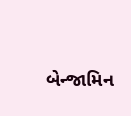બેન્જામિન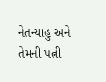નેતન્યાહુ અને તેમની પત્ની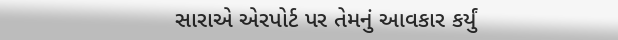સારાએ એરપોર્ટ પર તેમનું આવકાર કર્યું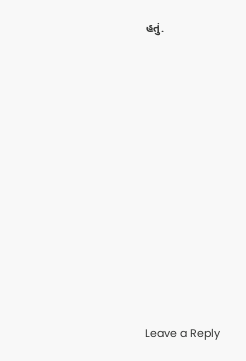હતું.














Leave a Reply